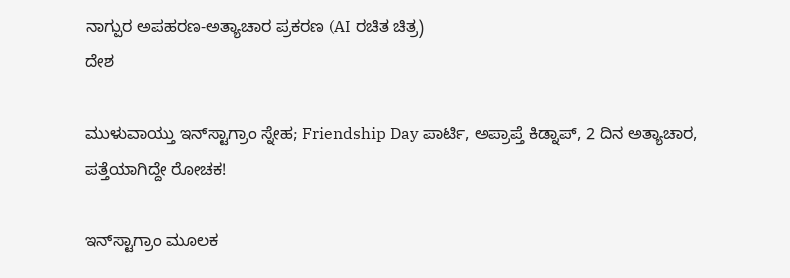ನಾಗ್ಪುರ ಅಪಹರಣ-ಅತ್ಯಾಚಾರ ಪ್ರಕರಣ (AI ರಚಿತ ಚಿತ್ರ)
ದೇಶ

ಮುಳುವಾಯ್ತು ಇನ್‌ಸ್ಟಾಗ್ರಾಂ ಸ್ನೇಹ; Friendship Day ಪಾರ್ಟಿ, ಅಪ್ರಾಪ್ತೆ ಕಿಡ್ನಾಪ್, 2 ದಿನ ಅತ್ಯಾಚಾರ, ಪತ್ತೆಯಾಗಿದ್ದೇ ರೋಚಕ!

ಇನ್‌ಸ್ಟಾಗ್ರಾಂ ಮೂಲಕ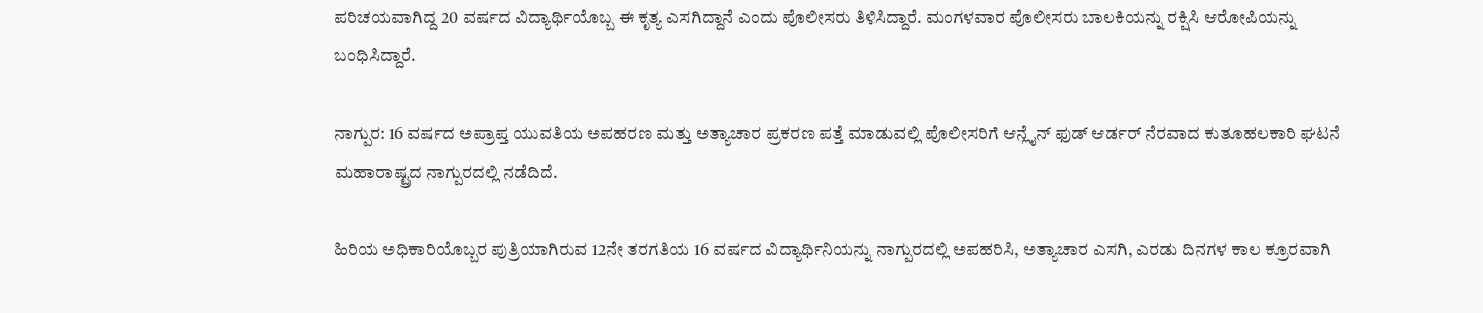ಪರಿಚಯವಾಗಿದ್ದ 20 ವರ್ಷದ ವಿದ್ಯಾರ್ಥಿಯೊಬ್ಬ ಈ ಕೃತ್ಯ ಎಸಗಿದ್ದಾನೆ ಎಂದು ಪೊಲೀಸರು ತಿಳಿಸಿದ್ದಾರೆ. ಮಂಗಳವಾರ ಪೊಲೀಸರು ಬಾಲಕಿಯನ್ನು ರಕ್ಷಿಸಿ ಆರೋಪಿಯನ್ನು ಬಂಧಿಸಿದ್ದಾರೆ.

ನಾಗ್ಪುರ: 16 ವರ್ಷದ ಅಪ್ರಾಪ್ತ ಯುವತಿಯ ಅಪಹರಣ ಮತ್ತು ಅತ್ಯಾಚಾರ ಪ್ರಕರಣ ಪತ್ತೆ ಮಾಡುವಲ್ಲಿ ಪೊಲೀಸರಿಗೆ ಆನ್ಲೈನ್ ಫುಡ್ ಆರ್ಡರ್ ನೆರವಾದ ಕುತೂಹಲಕಾರಿ ಘಟನೆ ಮಹಾರಾಷ್ಟ್ರದ ನಾಗ್ಪುರದಲ್ಲಿ ನಡೆದಿದೆ.

ಹಿರಿಯ ಅಧಿಕಾರಿಯೊಬ್ಬರ ಪುತ್ರಿಯಾಗಿರುವ 12ನೇ ತರಗತಿಯ 16 ವರ್ಷದ ವಿದ್ಯಾರ್ಥಿನಿಯನ್ನು ನಾಗ್ಪುರದಲ್ಲಿ ಅಪಹರಿಸಿ, ಅತ್ಯಾಚಾರ ಎಸಗಿ, ಎರಡು ದಿನಗಳ ಕಾಲ ಕ್ರೂರವಾಗಿ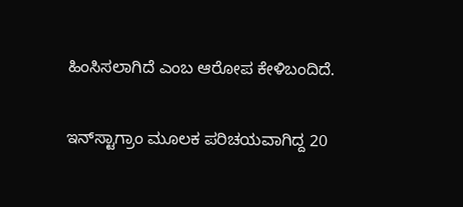ಹಿಂಸಿಸಲಾಗಿದೆ ಎಂಬ ಆರೋಪ ಕೇಳಿಬಂದಿದೆ.

ಇನ್‌ಸ್ಟಾಗ್ರಾಂ ಮೂಲಕ ಪರಿಚಯವಾಗಿದ್ದ 20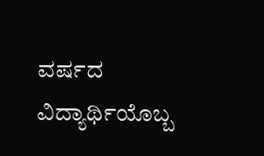ವರ್ಷದ ವಿದ್ಯಾರ್ಥಿಯೊಬ್ಬ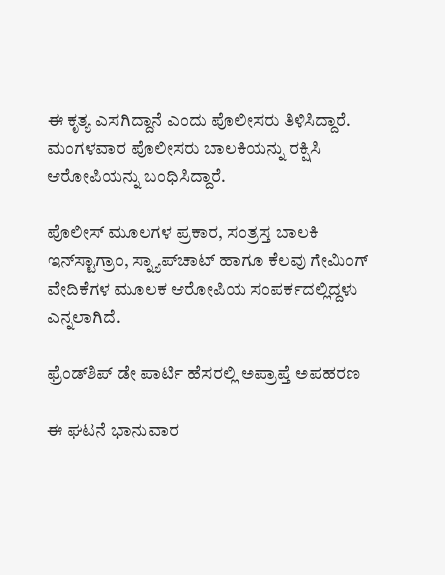ಈ ಕೃತ್ಯ ಎಸಗಿದ್ದಾನೆ ಎಂದು ಪೊಲೀಸರು ತಿಳಿಸಿದ್ದಾರೆ. ಮಂಗಳವಾರ ಪೊಲೀಸರು ಬಾಲಕಿಯನ್ನು ರಕ್ಷಿಸಿ ಆರೋಪಿಯನ್ನು ಬಂಧಿಸಿದ್ದಾರೆ.

ಪೊಲೀಸ್ ಮೂಲಗಳ ಪ್ರಕಾರ, ಸಂತ್ರಸ್ತ ಬಾಲಕಿ ಇನ್‌ಸ್ಟಾಗ್ರಾಂ, ಸ್ನ್ಯಾಪ್‌ಚಾಟ್ ಹಾಗೂ ಕೆಲವು ಗೇಮಿಂಗ್ ವೇದಿಕೆಗಳ ಮೂಲಕ ಆರೋಪಿಯ ಸಂಪರ್ಕದಲ್ಲಿದ್ದಳು ಎನ್ನಲಾಗಿದೆ.

ಫ್ರೆಂಡ್‌ಶಿಪ್ ಡೇ ಪಾರ್ಟಿ ಹೆಸರಲ್ಲಿ ಅಪ್ರಾಪ್ತೆ ಅಪಹರಣ

ಈ ಘಟನೆ ಭಾನುವಾರ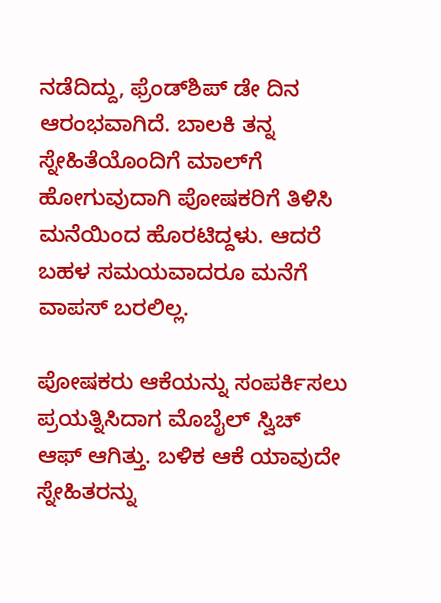ನಡೆದಿದ್ದು, ಫ್ರೆಂಡ್‌ಶಿಪ್ ಡೇ ದಿನ ಆರಂಭವಾಗಿದೆ. ಬಾಲಕಿ ತನ್ನ ಸ್ನೇಹಿತೆಯೊಂದಿಗೆ ಮಾಲ್‌ಗೆ ಹೋಗುವುದಾಗಿ ಪೋಷಕರಿಗೆ ತಿಳಿಸಿ ಮನೆಯಿಂದ ಹೊರಟಿದ್ದಳು. ಆದರೆ ಬಹಳ ಸಮಯವಾದರೂ ಮನೆಗೆ ವಾಪಸ್ ಬರಲಿಲ್ಲ.

ಪೋಷಕರು ಆಕೆಯನ್ನು ಸಂಪರ್ಕಿಸಲು ಪ್ರಯತ್ನಿಸಿದಾಗ ಮೊಬೈಲ್ ಸ್ವಿಚ್ ಆಫ್ ಆಗಿತ್ತು. ಬಳಿಕ ಆಕೆ ಯಾವುದೇ ಸ್ನೇಹಿತರನ್ನು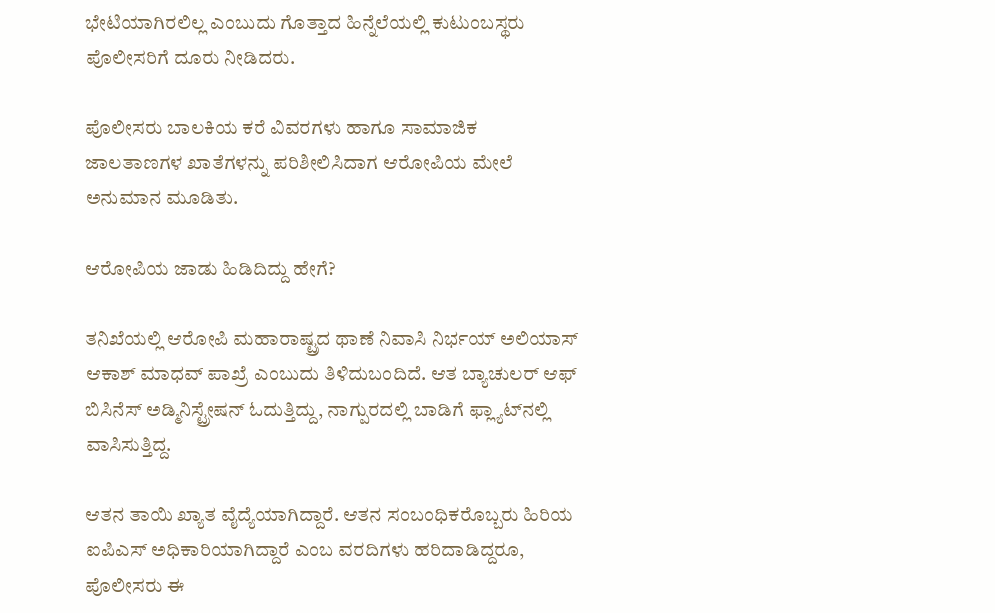ಭೇಟಿಯಾಗಿರಲಿಲ್ಲ ಎಂಬುದು ಗೊತ್ತಾದ ಹಿನ್ನೆಲೆಯಲ್ಲಿ ಕುಟುಂಬಸ್ಥರು ಪೊಲೀಸರಿಗೆ ದೂರು ನೀಡಿದರು.

ಪೊಲೀಸರು ಬಾಲಕಿಯ ಕರೆ ವಿವರಗಳು ಹಾಗೂ ಸಾಮಾಜಿಕ ಜಾಲತಾಣಗಳ ಖಾತೆಗಳನ್ನು ಪರಿಶೀಲಿಸಿದಾಗ ಆರೋಪಿಯ ಮೇಲೆ ಅನುಮಾನ ಮೂಡಿತು.

ಆರೋಪಿಯ ಜಾಡು ಹಿಡಿದಿದ್ದು ಹೇಗೆ?

ತನಿಖೆಯಲ್ಲಿ ಆರೋಪಿ ಮಹಾರಾಷ್ಟ್ರದ ಥಾಣೆ ನಿವಾಸಿ ನಿರ್ಭಯ್ ಅಲಿಯಾಸ್ ಆಕಾಶ್ ಮಾಧವ್ ಪಾಖ್ರೆ ಎಂಬುದು ತಿಳಿದುಬಂದಿದೆ. ಆತ ಬ್ಯಾಚುಲರ್ ಆಫ್ ಬಿಸಿನೆಸ್ ಅಡ್ಮಿನಿಸ್ಟ್ರೇಷನ್ ಓದುತ್ತಿದ್ದು, ನಾಗ್ಪುರದಲ್ಲಿ ಬಾಡಿಗೆ ಫ್ಲ್ಯಾಟ್‌ನಲ್ಲಿ ವಾಸಿಸುತ್ತಿದ್ದ.

ಆತನ ತಾಯಿ ಖ್ಯಾತ ವೈದ್ಯೆಯಾಗಿದ್ದಾರೆ. ಆತನ ಸಂಬಂಧಿಕರೊಬ್ಬರು ಹಿರಿಯ ಐಪಿಎಸ್ ಅಧಿಕಾರಿಯಾಗಿದ್ದಾರೆ ಎಂಬ ವರದಿಗಳು ಹರಿದಾಡಿದ್ದರೂ, ಪೊಲೀಸರು ಈ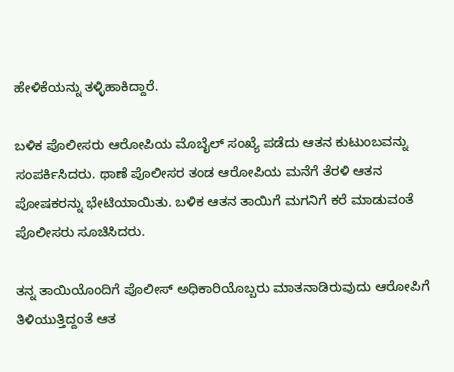ಹೇಳಿಕೆಯನ್ನು ತಳ್ಳಿಹಾಕಿದ್ದಾರೆ.

ಬಳಿಕ ಪೊಲೀಸರು ಆರೋಪಿಯ ಮೊಬೈಲ್ ಸಂಖ್ಯೆ ಪಡೆದು ಆತನ ಕುಟುಂಬವನ್ನು ಸಂಪರ್ಕಿಸಿದರು. ಥಾಣೆ ಪೊಲೀಸರ ತಂಡ ಆರೋಪಿಯ ಮನೆಗೆ ತೆರಳಿ ಆತನ ಪೋಷಕರನ್ನು ಭೇಟಿಯಾಯಿತು. ಬಳಿಕ ಆತನ ತಾಯಿಗೆ ಮಗನಿಗೆ ಕರೆ ಮಾಡುವಂತೆ ಪೊಲೀಸರು ಸೂಚಿಸಿದರು.

ತನ್ನ ತಾಯಿಯೊಂದಿಗೆ ಪೊಲೀಸ್ ಅಧಿಕಾರಿಯೊಬ್ಬರು ಮಾತನಾಡಿರುವುದು ಆರೋಪಿಗೆ ತಿಳಿಯುತ್ತಿದ್ದಂತೆ ಆತ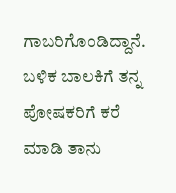ಗಾಬರಿಗೊಂಡಿದ್ದಾನೆ. ಬಳಿಕ ಬಾಲಕಿಗೆ ತನ್ನ ಪೋಷಕರಿಗೆ ಕರೆ ಮಾಡಿ ತಾನು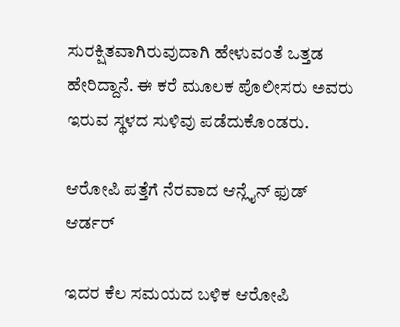ಸುರಕ್ಷಿತವಾಗಿರುವುದಾಗಿ ಹೇಳುವಂತೆ ಒತ್ತಡ ಹೇರಿದ್ದಾನೆ. ಈ ಕರೆ ಮೂಲಕ ಪೊಲೀಸರು ಅವರು ಇರುವ ಸ್ಥಳದ ಸುಳಿವು ಪಡೆದುಕೊಂಡರು.

ಆರೋಪಿ ಪತ್ತೆಗೆ ನೆರವಾದ ಆನ್ಲೈನ್ ಫುಡ್ ಆರ್ಡರ್

ಇದರ ಕೆಲ ಸಮಯದ ಬಳಿಕ ಆರೋಪಿ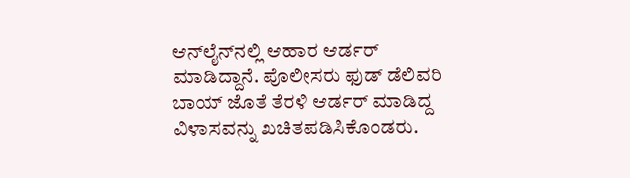ಆನ್‌ಲೈನ್‌ನಲ್ಲಿ ಆಹಾರ ಆರ್ಡರ್ ಮಾಡಿದ್ದಾನೆ. ಪೊಲೀಸರು ಫುಡ್ ಡೆಲಿವರಿ ಬಾಯ್ ಜೊತೆ ತೆರಳಿ ಆರ್ಡರ್ ಮಾಡಿದ್ದ ವಿಳಾಸವನ್ನು ಖಚಿತಪಡಿಸಿಕೊಂಡರು.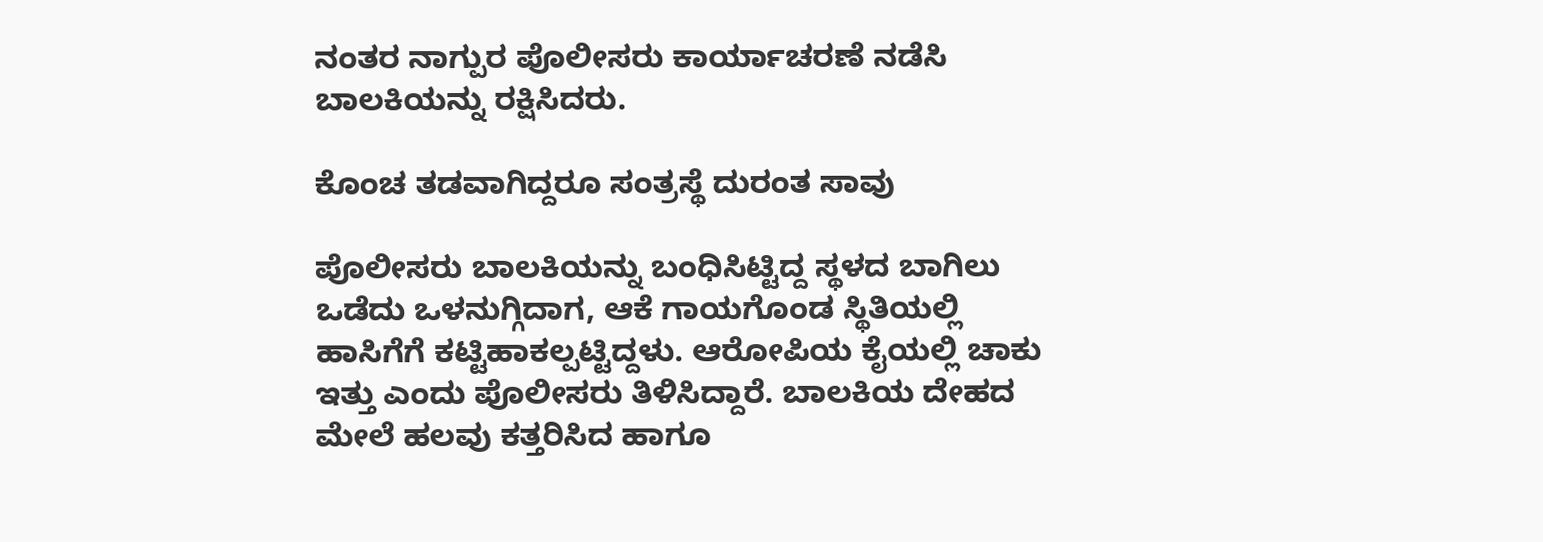ನಂತರ ನಾಗ್ಪುರ ಪೊಲೀಸರು ಕಾರ್ಯಾಚರಣೆ ನಡೆಸಿ ಬಾಲಕಿಯನ್ನು ರಕ್ಷಿಸಿದರು.

ಕೊಂಚ ತಡವಾಗಿದ್ದರೂ ಸಂತ್ರಸ್ಥೆ ದುರಂತ ಸಾವು

ಪೊಲೀಸರು ಬಾಲಕಿಯನ್ನು ಬಂಧಿಸಿಟ್ಟಿದ್ದ ಸ್ಥಳದ ಬಾಗಿಲು ಒಡೆದು ಒಳನುಗ್ಗಿದಾಗ, ಆಕೆ ಗಾಯಗೊಂಡ ಸ್ಥಿತಿಯಲ್ಲಿ ಹಾಸಿಗೆಗೆ ಕಟ್ಟಿಹಾಕಲ್ಪಟ್ಟಿದ್ದಳು. ಆರೋಪಿಯ ಕೈಯಲ್ಲಿ ಚಾಕು ಇತ್ತು ಎಂದು ಪೊಲೀಸರು ತಿಳಿಸಿದ್ದಾರೆ. ಬಾಲಕಿಯ ದೇಹದ ಮೇಲೆ ಹಲವು ಕತ್ತರಿಸಿದ ಹಾಗೂ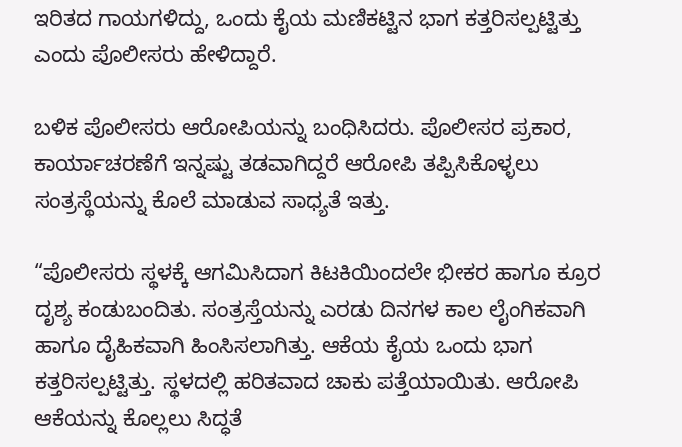ಇರಿತದ ಗಾಯಗಳಿದ್ದು, ಒಂದು ಕೈಯ ಮಣಿಕಟ್ಟಿನ ಭಾಗ ಕತ್ತರಿಸಲ್ಪಟ್ಟಿತ್ತು ಎಂದು ಪೊಲೀಸರು ಹೇಳಿದ್ದಾರೆ.

ಬಳಿಕ ಪೊಲೀಸರು ಆರೋಪಿಯನ್ನು ಬಂಧಿಸಿದರು. ಪೊಲೀಸರ ಪ್ರಕಾರ, ಕಾರ್ಯಾಚರಣೆಗೆ ಇನ್ನಷ್ಟು ತಡವಾಗಿದ್ದರೆ ಆರೋಪಿ ತಪ್ಪಿಸಿಕೊಳ್ಳಲು ಸಂತ್ರಸ್ಥೆಯನ್ನು ಕೊಲೆ ಮಾಡುವ ಸಾಧ್ಯತೆ ಇತ್ತು.

“ಪೊಲೀಸರು ಸ್ಥಳಕ್ಕೆ ಆಗಮಿಸಿದಾಗ ಕಿಟಕಿಯಿಂದಲೇ ಭೀಕರ ಹಾಗೂ ಕ್ರೂರ ದೃಶ್ಯ ಕಂಡುಬಂದಿತು. ಸಂತ್ರಸ್ತೆಯನ್ನು ಎರಡು ದಿನಗಳ ಕಾಲ ಲೈಂಗಿಕವಾಗಿ ಹಾಗೂ ದೈಹಿಕವಾಗಿ ಹಿಂಸಿಸಲಾಗಿತ್ತು. ಆಕೆಯ ಕೈಯ ಒಂದು ಭಾಗ ಕತ್ತರಿಸಲ್ಪಟ್ಟಿತ್ತು. ಸ್ಥಳದಲ್ಲಿ ಹರಿತವಾದ ಚಾಕು ಪತ್ತೆಯಾಯಿತು. ಆರೋಪಿ ಆಕೆಯನ್ನು ಕೊಲ್ಲಲು ಸಿದ್ಧತೆ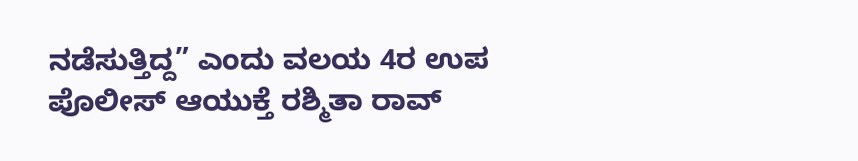ನಡೆಸುತ್ತಿದ್ದ” ಎಂದು ವಲಯ 4ರ ಉಪ ಪೊಲೀಸ್ ಆಯುಕ್ತೆ ರಶ್ಮಿತಾ ರಾವ್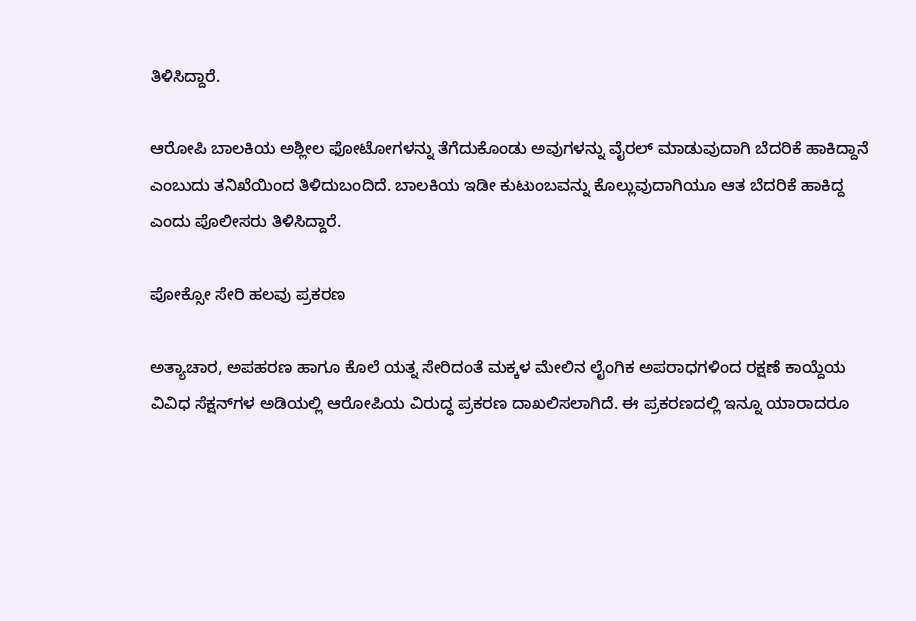ತಿಳಿಸಿದ್ದಾರೆ.

ಆರೋಪಿ ಬಾಲಕಿಯ ಅಶ್ಲೀಲ ಫೋಟೋಗಳನ್ನು ತೆಗೆದುಕೊಂಡು ಅವುಗಳನ್ನು ವೈರಲ್ ಮಾಡುವುದಾಗಿ ಬೆದರಿಕೆ ಹಾಕಿದ್ದಾನೆ ಎಂಬುದು ತನಿಖೆಯಿಂದ ತಿಳಿದುಬಂದಿದೆ. ಬಾಲಕಿಯ ಇಡೀ ಕುಟುಂಬವನ್ನು ಕೊಲ್ಲುವುದಾಗಿಯೂ ಆತ ಬೆದರಿಕೆ ಹಾಕಿದ್ದ ಎಂದು ಪೊಲೀಸರು ತಿಳಿಸಿದ್ದಾರೆ.

ಪೋಕ್ಸೋ ಸೇರಿ ಹಲವು ಪ್ರಕರಣ

ಅತ್ಯಾಚಾರ, ಅಪಹರಣ ಹಾಗೂ ಕೊಲೆ ಯತ್ನ ಸೇರಿದಂತೆ ಮಕ್ಕಳ ಮೇಲಿನ ಲೈಂಗಿಕ ಅಪರಾಧಗಳಿಂದ ರಕ್ಷಣೆ ಕಾಯ್ದೆಯ ವಿವಿಧ ಸೆಕ್ಷನ್‌ಗಳ ಅಡಿಯಲ್ಲಿ ಆರೋಪಿಯ ವಿರುದ್ಧ ಪ್ರಕರಣ ದಾಖಲಿಸಲಾಗಿದೆ. ಈ ಪ್ರಕರಣದಲ್ಲಿ ಇನ್ನೂ ಯಾರಾದರೂ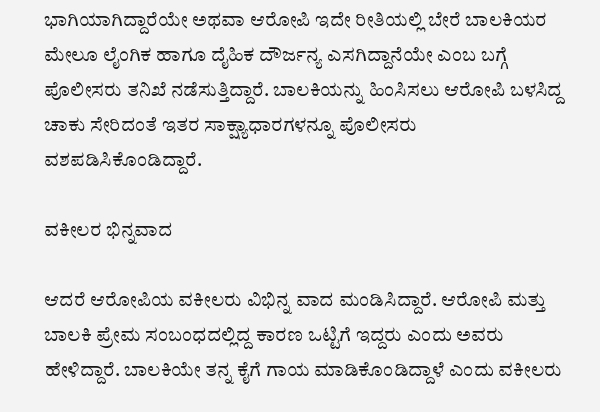ಭಾಗಿಯಾಗಿದ್ದಾರೆಯೇ ಅಥವಾ ಆರೋಪಿ ಇದೇ ರೀತಿಯಲ್ಲಿ ಬೇರೆ ಬಾಲಕಿಯರ ಮೇಲೂ ಲೈಂಗಿಕ ಹಾಗೂ ದೈಹಿಕ ದೌರ್ಜನ್ಯ ಎಸಗಿದ್ದಾನೆಯೇ ಎಂಬ ಬಗ್ಗೆ ಪೊಲೀಸರು ತನಿಖೆ ನಡೆಸುತ್ತಿದ್ದಾರೆ. ಬಾಲಕಿಯನ್ನು ಹಿಂಸಿಸಲು ಆರೋಪಿ ಬಳಸಿದ್ದ ಚಾಕು ಸೇರಿದಂತೆ ಇತರ ಸಾಕ್ಷ್ಯಾಧಾರಗಳನ್ನೂ ಪೊಲೀಸರು ವಶಪಡಿಸಿಕೊಂಡಿದ್ದಾರೆ.

ವಕೀಲರ ಭಿನ್ನವಾದ

ಆದರೆ ಆರೋಪಿಯ ವಕೀಲರು ವಿಭಿನ್ನ ವಾದ ಮಂಡಿಸಿದ್ದಾರೆ. ಆರೋಪಿ ಮತ್ತು ಬಾಲಕಿ ಪ್ರೇಮ ಸಂಬಂಧದಲ್ಲಿದ್ದ ಕಾರಣ ಒಟ್ಟಿಗೆ ಇದ್ದರು ಎಂದು ಅವರು ಹೇಳಿದ್ದಾರೆ. ಬಾಲಕಿಯೇ ತನ್ನ ಕೈಗೆ ಗಾಯ ಮಾಡಿಕೊಂಡಿದ್ದಾಳೆ ಎಂದು ವಕೀಲರು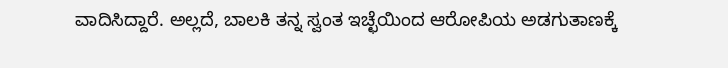ವಾದಿಸಿದ್ದಾರೆ. ಅಲ್ಲದೆ, ಬಾಲಕಿ ತನ್ನ ಸ್ವಂತ ಇಚ್ಛೆಯಿಂದ ಆರೋಪಿಯ ಅಡಗುತಾಣಕ್ಕೆ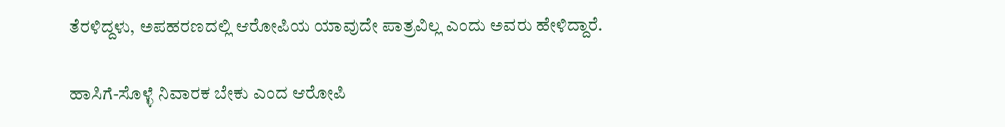ತೆರಳಿದ್ದಳು, ಅಪಹರಣದಲ್ಲಿ ಆರೋಪಿಯ ಯಾವುದೇ ಪಾತ್ರವಿಲ್ಲ ಎಂದು ಅವರು ಹೇಳಿದ್ದಾರೆ.

ಹಾಸಿಗೆ-ಸೊಳ್ಳೆ ನಿವಾರಕ ಬೇಕು ಎಂದ ಆರೋಪಿ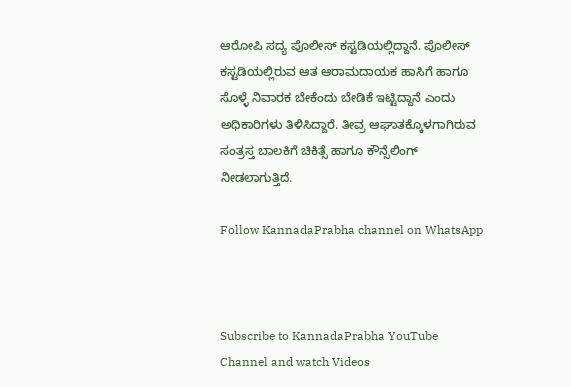ಆರೋಪಿ ಸದ್ಯ ಪೊಲೀಸ್ ಕಸ್ಟಡಿಯಲ್ಲಿದ್ದಾನೆ. ಪೊಲೀಸ್ ಕಸ್ಟಡಿಯಲ್ಲಿರುವ ಆತ ಆರಾಮದಾಯಕ ಹಾಸಿಗೆ ಹಾಗೂ ಸೊಳ್ಳೆ ನಿವಾರಕ ಬೇಕೆಂದು ಬೇಡಿಕೆ ಇಟ್ಟಿದ್ದಾನೆ ಎಂದು ಅಧಿಕಾರಿಗಳು ತಿಳಿಸಿದ್ದಾರೆ. ತೀವ್ರ ಆಘಾತಕ್ಕೊಳಗಾಗಿರುವ ಸಂತ್ರಸ್ತ ಬಾಲಕಿಗೆ ಚಿಕಿತ್ಸೆ ಹಾಗೂ ಕೌನ್ಸೆಲಿಂಗ್ ನೀಡಲಾಗುತ್ತಿದೆ.

Follow KannadaPrabha channel on WhatsApp



Subscribe to KannadaPrabha YouTube Channel and watch Videos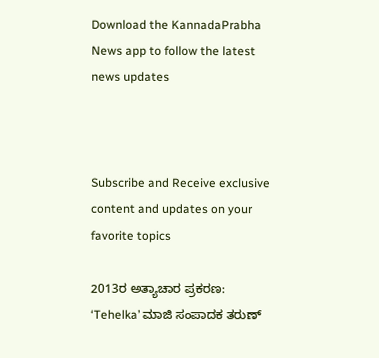Download the KannadaPrabha News app to follow the latest news updates



Subscribe and Receive exclusive content and updates on your favorite topics

2013ರ ಅತ್ಯಾಚಾರ ಪ್ರಕರಣ: ‘Tehelka’ ಮಾಜಿ ಸಂಪಾದಕ ತರುಣ್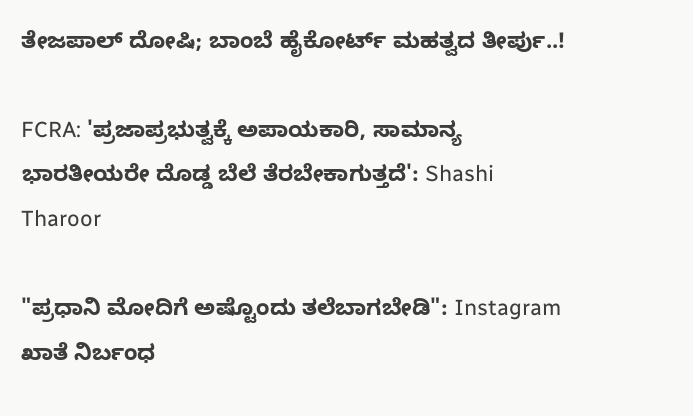ತೇಜಪಾಲ್ ದೋಷಿ; ಬಾಂಬೆ ಹೈಕೋರ್ಟ್ ಮಹತ್ವದ ತೀರ್ಪು..!

FCRA: 'ಪ್ರಜಾಪ್ರಭುತ್ವಕ್ಕೆ ಅಪಾಯಕಾರಿ, ಸಾಮಾನ್ಯ ಭಾರತೀಯರೇ ದೊಡ್ಡ ಬೆಲೆ ತೆರಬೇಕಾಗುತ್ತದೆ': Shashi Tharoor

"ಪ್ರಧಾನಿ ಮೋದಿಗೆ ಅಷ್ಟೊಂದು ತಲೆಬಾಗಬೇಡಿ": Instagram ಖಾತೆ ನಿರ್ಬಂಧ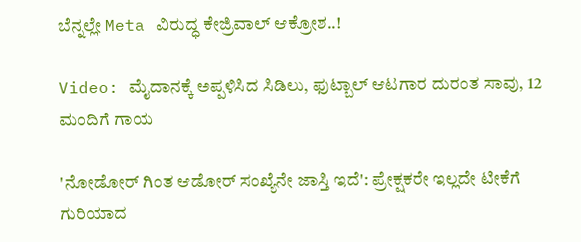ಬೆನ್ನಲ್ಲೇ Meta ವಿರುದ್ಧ ಕೇಜ್ರಿವಾಲ್ ಆಕ್ರೋಶ..!

Video: ಮೈದಾನಕ್ಕೆ ಅಪ್ಪಳಿಸಿದ ಸಿಡಿಲು, ಫುಟ್ಬಾಲ್ ಆಟಗಾರ ದುರಂತ ಸಾವು, 12 ಮಂದಿಗೆ ಗಾಯ

'ನೋಡೋರ್ ಗಿಂತ ಆಡೋರ್ ಸಂಖ್ಯೆನೇ ಜಾಸ್ತಿ ಇದೆ': ಪ್ರೇಕ್ಷಕರೇ ಇಲ್ಲದೇ ಟೀಕೆಗೆ ಗುರಿಯಾದ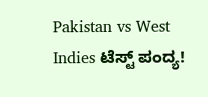Pakistan vs West Indies ಟೆಸ್ಟ್ ಪಂದ್ಯ!